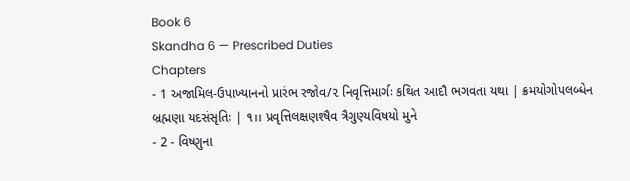Book 6
Skandha 6 — Prescribed Duties
Chapters
- 1 અજામિલ-ઉપાખ્યાનનો પ્રારંભ રજોવ/૨ નિવૃત્તિમાર્ગઃ કથિત આદૌ ભગવતા યથા | ક્રમયોગોપલબ્ધેન બ્રહ્મણા યદસંસૃતિઃ | ૧।। પ્રવૃત્તિલક્ષણશ્ષૈવ ત્રૈગુણ્યવિષયો મુને
- 2 - વિષ્ણુના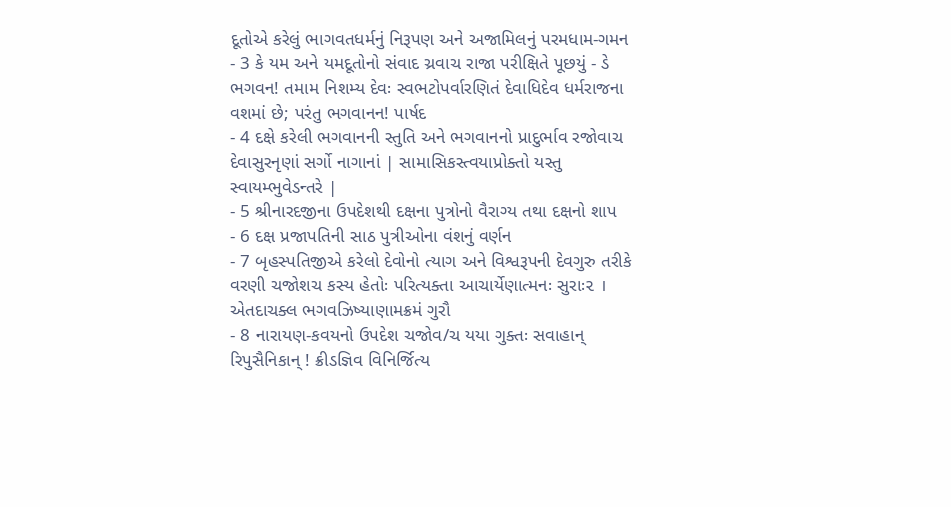દૂતોએ કરેલું ભાગવતધર્મનું નિરૂપણ અને અજામિલનું પરમધામ-ગમન
- 3 કે યમ અને યમદૂતોનો સંવાદ ચ્રવાચ રાજા પરીક્ષિતે પૂછયું - ડે ભગવન! તમામ નિશમ્ય દેવઃ સ્વભટોપર્વારણિતં દેવાધિદેવ ધર્મરાજના વશમાં છે; પરંતુ ભગવાનન! પાર્ષદ
- 4 દક્ષે કરેલી ભગવાનની સ્તુતિ અને ભગવાનનો પ્રાદુર્ભાવ રજોવાચ દેવાસુરનૃણાં સર્ગો નાગાનાં | સામાસિકસ્ત્વયાપ્રોક્તો યસ્તુ સ્વાયમ્ભુવેડન્તરે |
- 5 શ્રીનારદજીના ઉપદેશથી દક્ષના પુત્રોનો વૈરાગ્ય તથા દક્ષનો શાપ
- 6 દક્ષ પ્રજાપતિની સાઠ પુત્રીઓના વંશનું વર્ણન
- 7 બૃહસ્પતિજીએ કરેલો દેવોનો ત્યાગ અને વિશ્વરૂપની દેવગુરુ તરીકે વરણી ચજોશચ કસ્ય હેતોઃ પરિત્યક્તા આચાર્યેણાત્મનઃ સુરાઃ૨ । એતદાચક્લ ભગવઝિષ્યાણામક્રમં ગુરૌ
- 8 નારાયણ-કવયનો ઉપદેશ ચજોવ/ચ યયા ગુક્તઃ સવાહાન્ રિપુસૈનિકાન્ ! ક્રીડજ્ઞિવ વિનિર્જિત્ય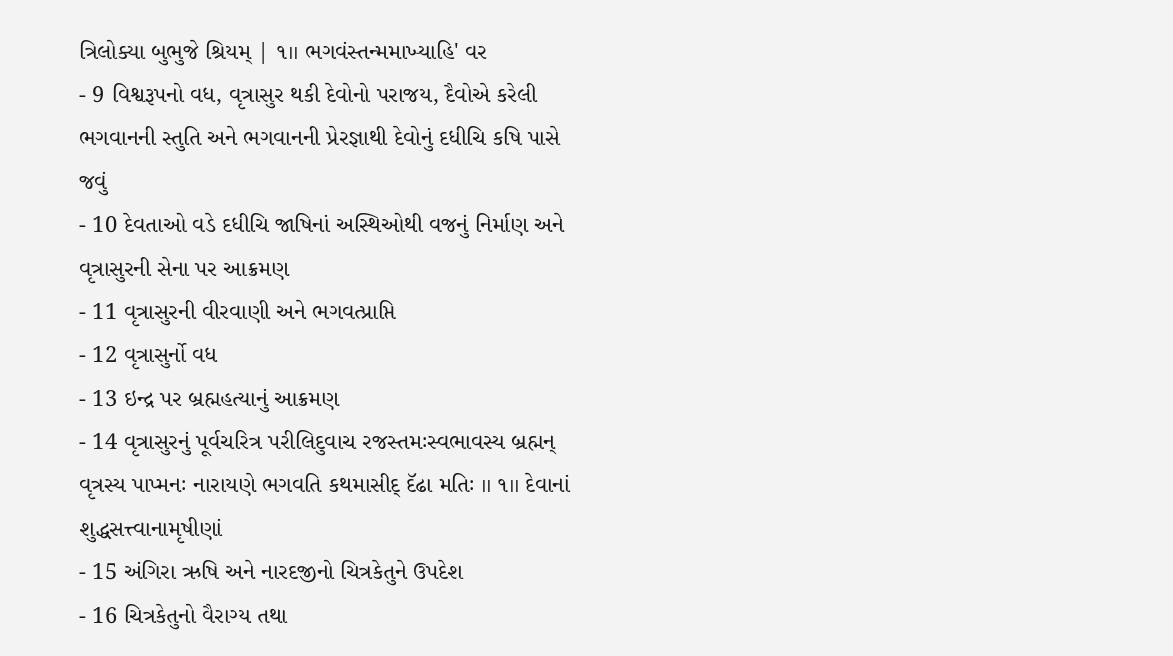ત્રિલોક્યા બુભુજે શ્રિયમ્ | ૧।। ભગવંસ્તન્મમાખ્યાહિ' વર
- 9 વિશ્વરૂપનો વધ, વૃત્રાસુર થકી દેવોનો પરાજય, દૈવોએ કરેલી ભગવાનની સ્તુતિ અને ભગવાનની પ્રેરજ્ઞાથી દેવોનું દધીચિ કષિ પાસે જવું
- 10 દેવતાઓ વડે દધીચિ જાષિનાં અસ્થિઓથી વજનું નિર્માણ અને વૃત્રાસુરની સેના પર આક્રમણ
- 11 વૃત્રાસુરની વીરવાણી અને ભગવત્પ્રાપ્તિ
- 12 વૃત્રાસુર્નો વધ
- 13 ઇન્દ્ર પર બ્રહ્મહત્યાનું આક્રમણ
- 14 વૃત્રાસુરનું પૂર્વચરિત્ર પરીલિદુવાચ રજસ્તમઃસ્વભાવસ્ય બ્રહ્મન્ વૃત્રસ્ય પાપ્મનઃ નારાયણે ભગવતિ કથમાસીદ્ દૅઢા મતિઃ ।। ૧।। દેવાનાં શુદ્ધસત્ત્વાનામૃષીણાં
- 15 અંગિરા ઋષિ અને નારદજીનો ચિત્રકેતુને ઉપદેશ
- 16 ચિત્રકેતુનો વૈરાગ્ય તથા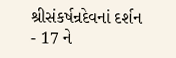શ્રીસંકર્ષન્રદેવનાં દર્શન
- 17 ને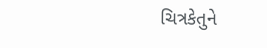ચિત્રકેતુને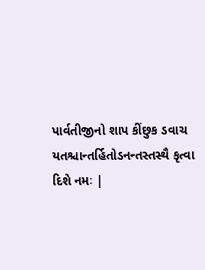પાર્વતીજીનો શાપ કીંછુક ડવાચ યતશ્ચાન્તર્હિતોડનન્તસ્તસ્થૈ કૃત્વા દિશે નમઃ |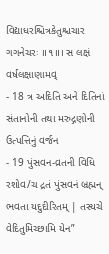વિદ્યાધરશ્ચિત્રકેતુશ્ચચાર ગગનેચરઃ ॥૧॥। સ લક્ષં વર્ષલક્ષાણામવ્
- 18 ત્ર અદિતિ અને દિતિનાં સંતાનોની તથા મરુદ્ગણોની ઉત્પત્તિનું વર્જન
- 19 પુંસવન-વ્રતની વિધિ રશોવ/ચ દ્રતં પુંસવનં બ્રહ્મન્ ભવતા યદુદીરિતમ્ | તસ્યચે વેદિતુમિચ્છામિ યેન”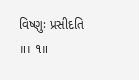વિષ્ણુઃ પ્રસીદતિ ॥। ૧॥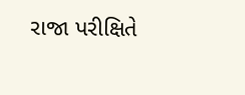રાજા પરીક્ષિતે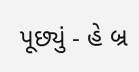પૂછ્યું - હે બ્ર